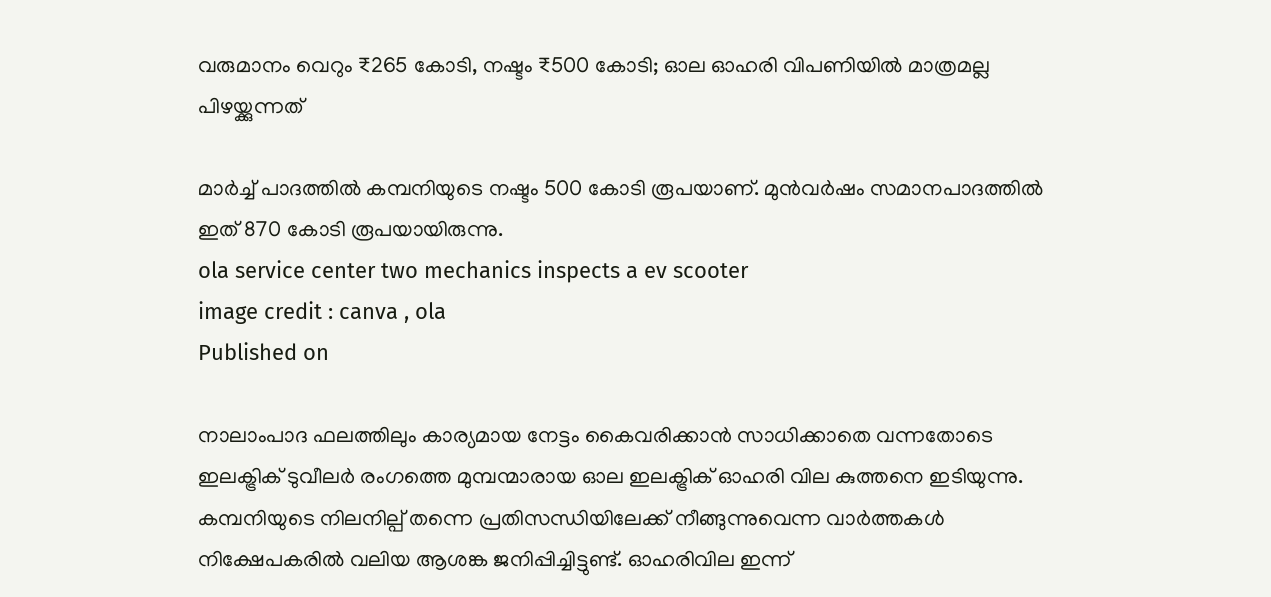വരുമാനം വെറും ₹265 കോടി, നഷ്ടം ₹500 കോടി; ഓല ഓഹരി വിപണിയില്‍ മാത്രമല്ല പിഴയ്ക്കുന്നത്

മാര്‍ച്ച് പാദത്തില്‍ കമ്പനിയുടെ നഷ്ടം 500 കോടി രൂപയാണ്. മുന്‍വര്‍ഷം സമാനപാദത്തില്‍ ഇത് 870 കോടി രൂപയായിരുന്നു.
ola service center two mechanics inspects a ev scooter
image credit : canva , ola
Published on

നാലാംപാദ ഫലത്തിലും കാര്യമായ നേട്ടം കൈവരിക്കാന്‍ സാധിക്കാതെ വന്നതോടെ ഇലക്ട്രിക് ടുവീലര്‍ രംഗത്തെ മുമ്പന്മാരായ ഓല ഇലക്ട്രിക് ഓഹരി വില കുത്തനെ ഇടിയുന്നു. കമ്പനിയുടെ നിലനില്പ് തന്നെ പ്രതിസന്ധിയിലേക്ക് നീങ്ങുന്നുവെന്ന വാര്‍ത്തകള്‍ നിക്ഷേപകരില്‍ വലിയ ആശങ്ക ജനിപ്പിച്ചിട്ടുണ്ട്. ഓഹരിവില ഇന്ന്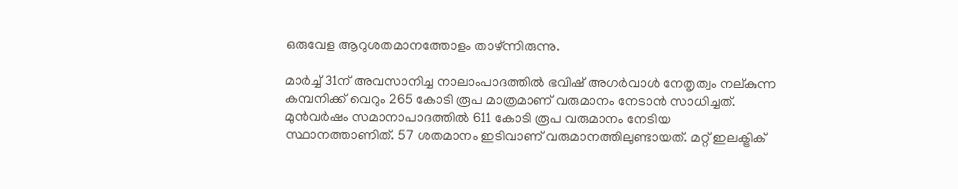ഒരുവേള ആറുശതമാനത്തോളം താഴ്ന്നിരുന്നു.

മാര്‍ച്ച് 31ന് അവസാനിച്ച നാലാംപാദത്തില്‍ ഭവിഷ് അഗര്‍വാള്‍ നേതൃത്വം നല്കുന്ന കമ്പനിക്ക് വെറും 265 കോടി രൂപ മാത്രമാണ് വരുമാനം നേടാന്‍ സാധിച്ചത്. മുന്‍വര്‍ഷം സമാനാപാദത്തില്‍ 611 കോടി രൂപ വരുമാനം നേടിയ സ്ഥാനത്താണിത്. 57 ശതമാനം ഇടിവാണ് വരുമാനത്തിലുണ്ടായത്. മറ്റ് ഇലക്ട്രിക്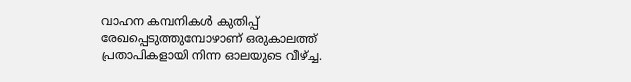വാഹന കമ്പനികള്‍ കുതിപ്പ് രേഖപ്പെടുത്തുമ്പോഴാണ് ഒരുകാലത്ത് പ്രതാപികളായി നിന്ന ഓലയുടെ വീഴ്ച്ച.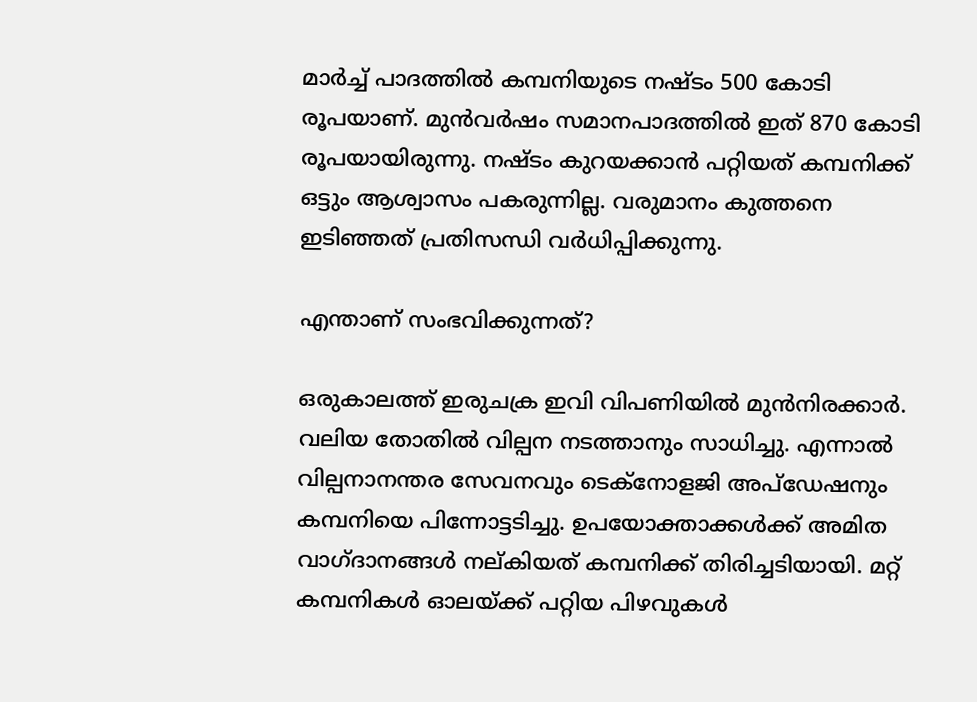മാര്‍ച്ച് പാദത്തില്‍ കമ്പനിയുടെ നഷ്ടം 500 കോടി രൂപയാണ്. മുന്‍വര്‍ഷം സമാനപാദത്തില്‍ ഇത് 870 കോടി രൂപയായിരുന്നു. നഷ്ടം കുറയക്കാന്‍ പറ്റിയത് കമ്പനിക്ക് ഒട്ടും ആശ്വാസം പകരുന്നില്ല. വരുമാനം കുത്തനെ ഇടിഞ്ഞത് പ്രതിസന്ധി വര്‍ധിപ്പിക്കുന്നു.

എന്താണ് സംഭവിക്കുന്നത്?

ഒരുകാലത്ത് ഇരുചക്ര ഇവി വിപണിയില്‍ മുന്‍നിരക്കാര്‍. വലിയ തോതില്‍ വില്പന നടത്താനും സാധിച്ചു. എന്നാല്‍ വില്പനാനന്തര സേവനവും ടെക്‌നോളജി അപ്‌ഡേഷനും കമ്പനിയെ പിന്നോട്ടടിച്ചു. ഉപയോക്താക്കള്‍ക്ക് അമിത വാഗ്ദാനങ്ങള്‍ നല്കിയത് കമ്പനിക്ക് തിരിച്ചടിയായി. മറ്റ് കമ്പനികള്‍ ഓലയ്ക്ക് പറ്റിയ പിഴവുകള്‍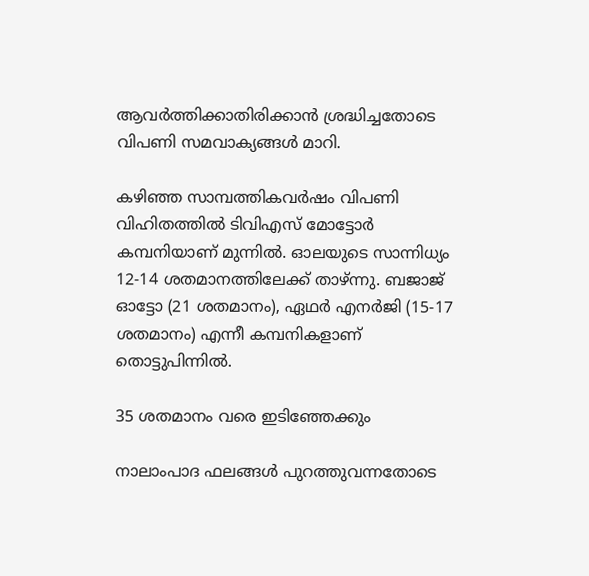ആവര്‍ത്തിക്കാതിരിക്കാന്‍ ശ്രദ്ധിച്ചതോടെ വിപണി സമവാക്യങ്ങള്‍ മാറി.

കഴിഞ്ഞ സാമ്പത്തികവര്‍ഷം വിപണി വിഹിതത്തില്‍ ടിവിഎസ് മോട്ടോര്‍ കമ്പനിയാണ് മുന്നില്‍. ഓലയുടെ സാന്നിധ്യം 12-14 ശതമാനത്തിലേക്ക് താഴ്ന്നു. ബജാജ് ഓട്ടോ (21 ശതമാനം), ഏഥര്‍ എനര്‍ജി (15-17 ശതമാനം) എന്നീ കമ്പനികളാണ് തൊട്ടുപിന്നില്‍.

35 ശതമാനം വരെ ഇടിഞ്ഞേക്കും

നാലാംപാദ ഫലങ്ങള്‍ പുറത്തുവന്നതോടെ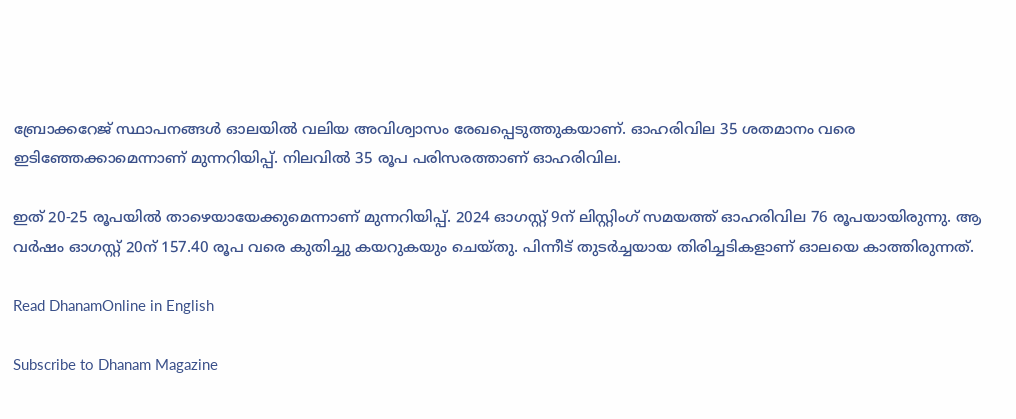ബ്രോക്കറേജ് സ്ഥാപനങ്ങള്‍ ഓലയില്‍ വലിയ അവിശ്വാസം രേഖപ്പെടുത്തുകയാണ്. ഓഹരിവില 35 ശതമാനം വരെ ഇടിഞ്ഞേക്കാമെന്നാണ് മുന്നറിയിപ്പ്. നിലവില്‍ 35 രൂപ പരിസരത്താണ് ഓഹരിവില.

ഇത് 20-25 രൂപയില്‍ താഴെയായേക്കുമെന്നാണ് മുന്നറിയിപ്പ്. 2024 ഓഗസ്റ്റ് 9ന് ലിസ്റ്റിംഗ് സമയത്ത് ഓഹരിവില 76 രൂപയായിരുന്നു. ആ വര്‍ഷം ഓഗസ്റ്റ് 20ന് 157.40 രൂപ വരെ കുതിച്ചു കയറുകയും ചെയ്തു. പിന്നീട് തുടര്‍ച്ചയായ തിരിച്ചടികളാണ് ഓലയെ കാത്തിരുന്നത്.

Read DhanamOnline in English

Subscribe to Dhanam Magazine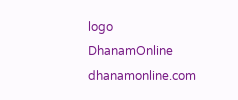logo
DhanamOnline
dhanamonline.com